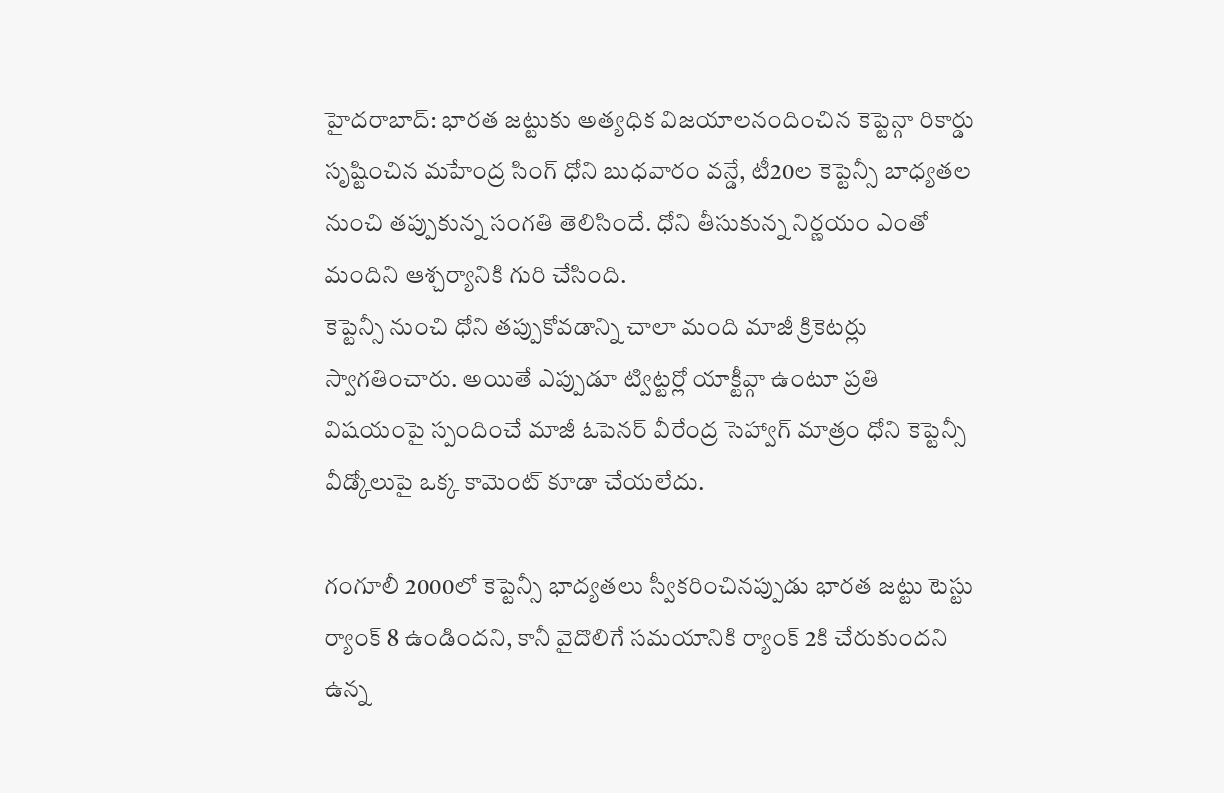హైదరాబాద్: భారత జట్టుకు అత్యధిక విజయాలనందించిన కెప్టెన్గా రికార్డు సృష్టించిన మహేంద్ర సింగ్ ధోని బుధవారం వన్డే, టీ20ల కెప్టెన్సీ బాధ్యతల నుంచి తప్పుకున్న సంగతి తెలిసిందే. ధోని తీసుకున్న నిర్ణయం ఎంతో మందిని ఆశ్చర్యానికి గురి చేసింది.
కెప్టెన్సీ నుంచి ధోని తప్పుకోవడాన్ని చాలా మంది మాజీ క్రికెటర్లు స్వాగతించారు. అయితే ఎప్పుడూ ట్విట్టర్లో యాక్టీవ్గా ఉంటూ ప్రతి విషయంపై స్పందించే మాజీ ఓపెనర్ వీరేంద్ర సెహ్వాగ్ మాత్రం ధోని కెప్టెన్సీ వీడ్కోలుపై ఒక్క కామెంట్ కూడా చేయలేదు.

గంగూలీ 2000లో కెప్టెన్సీ భాద్యతలు స్వీకరించినప్పుడు భారత జట్టు టెస్టు ర్యాంక్ 8 ఉండిందని, కానీ వైదొలిగే సమయానికి ర్యాంక్ 2కి చేరుకుందని ఉన్న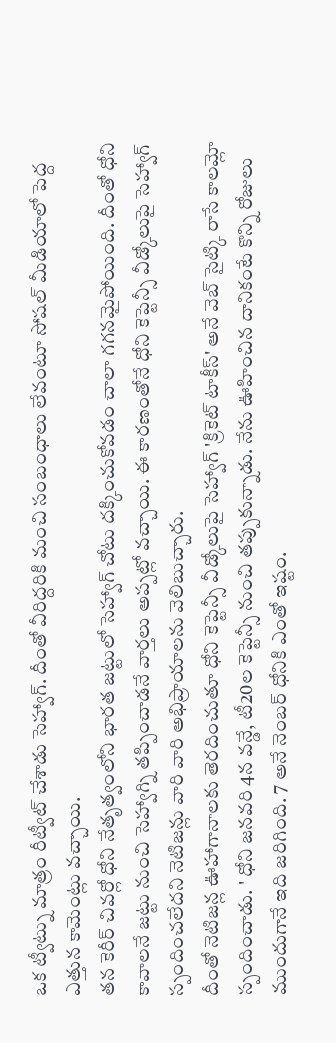ఒక ట్వీట్ను మాత్రం రీట్వీట్ చేశాడు సెహ్వాగ్. దీంతో వీరిద్దరికి మంచి సంబంధాలు లేవంటూ సోషల్ మీడియాలో పెద్ద ఎత్తున కామెంట్లు వచ్చాయి.
తన కెరీర్ చివర్లో ధోని నేతృత్వంలోని భారత జట్టులో సెహ్వాగ్ చోటు దక్కించుకోవడం చాలా గగనమైపోయింది. దీంతో ధోని కావాలనే జట్టు నుంచి సెహ్వాగ్ని తప్పించాడనే వార్తలు అప్పట్లో వచ్చాయి. ఈ కారణంతోనే ధోని కెప్టెన్సీ వీడ్కోలుపై సెహ్వాగ్ స్పందించలేదని నెటిజన్లు వారి వారి అభిప్రాయాలను వెలిబుచ్చారు.
దీంతో నెటిజన్ల ఊహాగానాలకు తెరదించుతూ ధోని కెప్టెన్సీ వీడ్కోలుపై సెహ్వాగ్ 'క్రికెట్ టాకీస్' అనే వెబ్ సైట్కి రాసే కాలమ్లో స్పందించాడు. ' ధోని జనవరి 4న వన్డే, టీ20ల కెప్టెన్సీ నుంచి తప్పుకున్నాడు. నేను ఊహించిన దానికంటే కొన్ని రోజులు ముందుగానే ఇది జరిగింది. 7 అనే నెంబర్ ధోనికి ఎంతో ఇష్టం.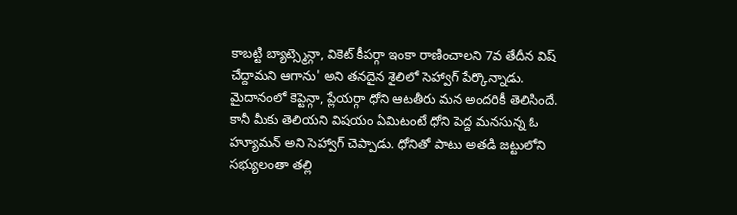కాబట్టి బ్యాట్స్మెన్గా, వికెట్ కీపర్గా ఇంకా రాణించాలని 7వ తేదీన విష్ చేద్దామని ఆగాను' అని తనదైన శైలిలో సెహ్వాగ్ పేర్కొన్నాడు.
మైదానంలో కెప్టెన్గా, ప్లేయర్గా ధోని ఆటతీరు మన అందరికీ తెలిసిందే. కానీ మీకు తెలియని విషయం ఏమిటంటే ధోని పెద్ద మనసున్న ఓ హ్యూమన్ అని సెహ్వాగ్ చెప్పాడు. ధోనితో పాటు అతడి జట్టులోని సభ్యులంతా తల్లి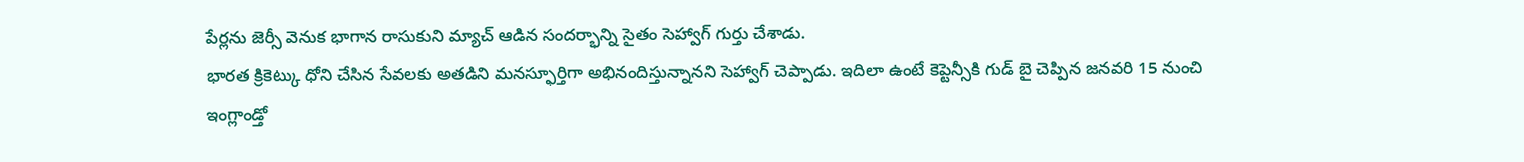పేర్లను జెర్సీ వెనుక భాగాన రాసుకుని మ్యాచ్ ఆడిన సందర్భాన్ని సైతం సెహ్వాగ్ గుర్తు చేశాడు.
భారత క్రికెట్కు ధోని చేసిన సేవలకు అతడిని మనస్ఫూర్తిగా అభినందిస్తున్నానని సెహ్వాగ్ చెప్పాడు. ఇదిలా ఉంటే కెప్టెన్సీకి గుడ్ బై చెప్పిన జనవరి 15 నుంచి ఇంగ్లాండ్తో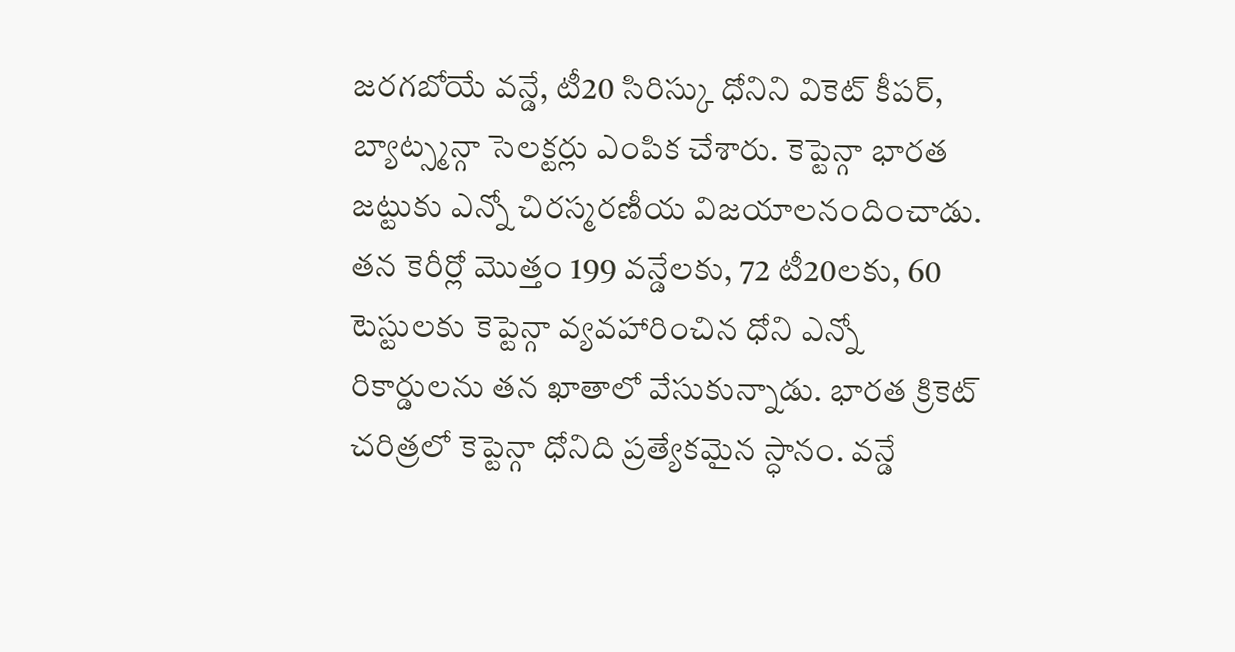జరగబోయే వన్డే, టీ20 సిరిస్కు ధోనిని వికెట్ కీపర్, బ్యాట్స్మన్గా సెలక్టర్లు ఎంపిక చేశారు. కెప్టెన్గా భారత జట్టుకు ఎన్నో చిరస్మరణీయ విజయాలనందించాడు.
తన కెరీర్లో మొత్తం 199 వన్డేలకు, 72 టీ20లకు, 60 టెస్టులకు కెప్టెన్గా వ్యవహారించిన ధోని ఎన్నో రికార్డులను తన ఖాతాలో వేసుకున్నాడు. భారత క్రికెట్ చరిత్రలో కెప్టెన్గా ధోనిది ప్రత్యేకమైన స్ధానం. వన్డే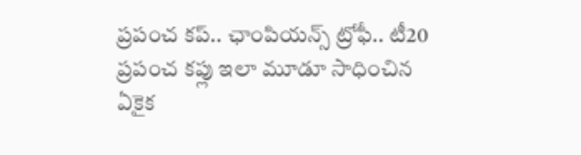ప్రపంచ కప్.. ఛాంపియన్స్ ట్రోఫీ.. టీ20 ప్రపంచ కప్లు ఇలా మూడూ సాధించిన ఏకైక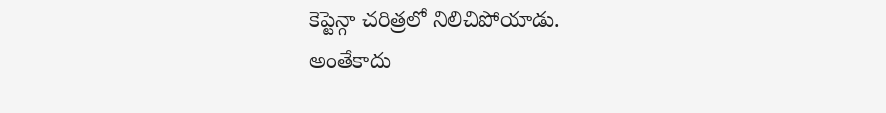కెప్టెన్గా చరిత్రలో నిలిచిపోయాడు.
అంతేకాదు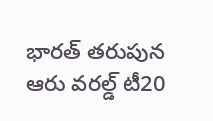భారత్ తరుపున ఆరు వరల్డ్ టీ20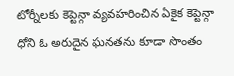టోర్నీలకు కెప్టెన్గా వ్యవహరించిన ఏకైక కెప్టెన్గా ధోని ఓ అరుదైన ఘనతను కూడా సొంతం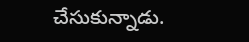చేసుకున్నాడు.